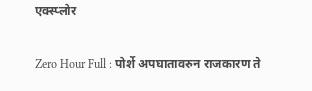एक्स्प्लोर

Zero Hour Full : पोर्शे अपघातावरुन राजकारण ते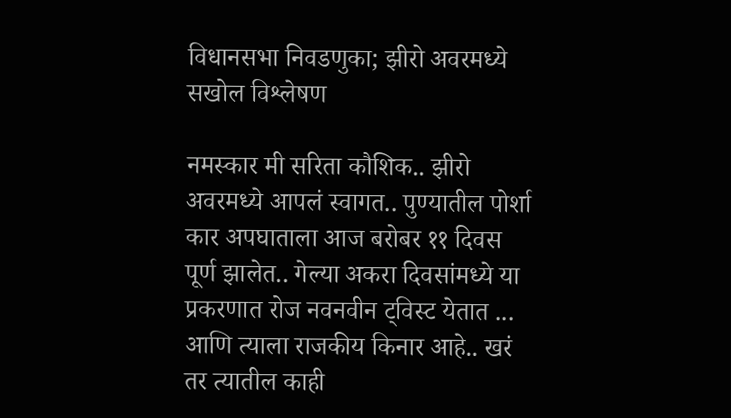विधानसभा निवडणुका; झीरो अवरमध्ये सखोल विश्लेषण

नमस्कार मी सरिता कौशिक.. झीरो अवरमध्ये आपलं स्वागत.. पुण्यातील पोर्शा कार अपघाताला आज बरोबर ११ दिवस पूर्ण झालेत.. गेल्या अकरा दिवसांमध्ये या प्रकरणात रोज नवनवीन ट्विस्ट येतात ... आणि त्याला राजकीय किनार आहे.. खरं तर त्यातील काही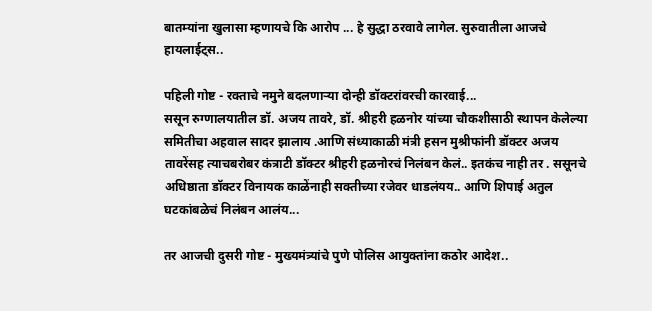बातम्यांना खुलासा म्हणायचे कि आरोप ... हे सुद्धा ठरवावे लागेल. सुरुवातीला आजचे हायलाईट्स..

पहिली गोष्ट - रक्ताचे नमुने बदलणाऱ्या दोन्ही डॉक्टरांवरची कारवाई...
ससून रुग्णालयातील डॉ. अजय तावरे, डॉ. श्रीहरी हळनोर यांच्या चौकशीसाठी स्थापन केलेल्या समितीचा अहवाल सादर झालाय .आणि संध्याकाळी मंत्री हसन मुश्रीफांनी डॉक्टर अजय तावरेंसह त्याचबरोबर कंत्राटी डॉक्टर श्रीहरी हळनोरचं निलंबन केलं.. इतकंच नाही तर . ससूनचे अधिष्ठाता डॉक्टर विनायक काळेंनाही सक्तीच्या रजेवर धाडलंयय.. आणि शिपाई अतुल घटकांबळेचं निलंबन आलंय...

तर आजची दुसरी गोष्ट - मुख्यमंत्र्यांचे पुणे पोलिस आयुक्तांना कठोर आदेश..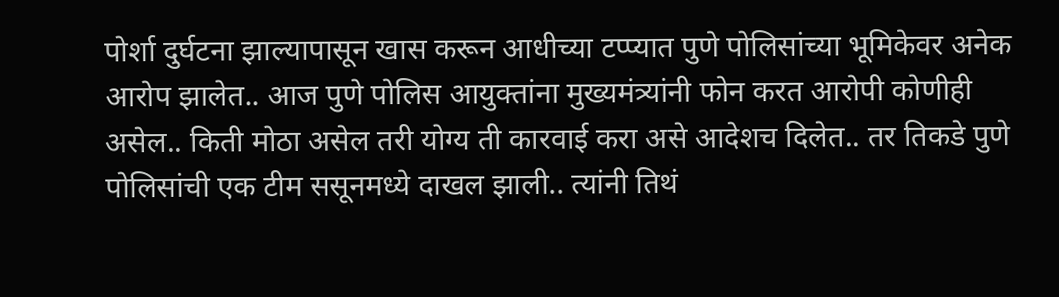पोर्शा दुर्घटना झाल्यापासून खास करून आधीच्या टप्प्यात पुणे पोलिसांच्या भूमिकेवर अनेक आरोप झालेत.. आज पुणे पोलिस आयुक्तांना मुख्यमंत्र्यांनी फोन करत आरोपी कोणीही असेल.. किती मोठा असेल तरी योग्य ती कारवाई करा असे आदेशच दिलेत.. तर तिकडे पुणे पोलिसांची एक टीम ससूनमध्ये दाखल झाली.. त्यांनी तिथं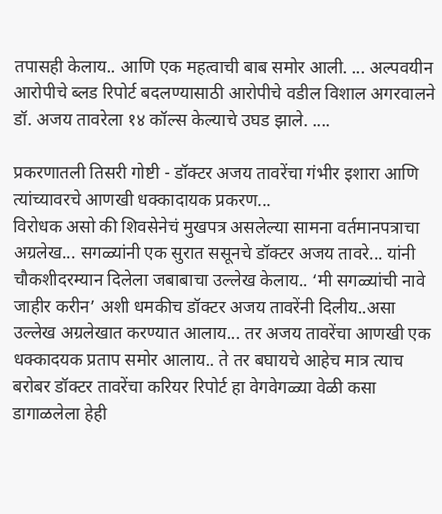तपासही केलाय.. आणि एक महत्वाची बाब समोर आली. ... अल्पवयीन आरोपीचे ब्लड रिपोर्ट बदलण्यासाठी आरोपीचे वडील विशाल अगरवालने डॉ. अजय तावरेला १४ कॉल्स केल्याचे उघड झाले. ....

प्रकरणातली तिसरी गोष्टी - डॉक्टर अजय तावरेंचा गंभीर इशारा आणि त्यांच्यावरचे आणखी धक्कादायक प्रकरण...
विरोधक असो की शिवसेनेचं मुखपत्र असलेल्या सामना वर्तमानपत्राचा अग्रलेख... सगळ्यांनी एक सुरात ससूनचे डॉक्टर अजय तावरे... यांनी चौकशीदरम्यान दिलेला जबाबाचा उल्लेख केलाय.. ‘मी सगळ्यांची नावे जाहीर करीन’ अशी धमकीच डॉक्टर अजय तावरेंनी दिलीय..असा उल्लेख अग्रलेखात करण्यात आलाय... तर अजय तावरेंचा आणखी एक धक्कादयक प्रताप समोर आलाय.. ते तर बघायचे आहेच मात्र त्याच बरोबर डॉक्टर तावरेंचा करियर रिपोर्ट हा वेगवेगळ्या वेळी कसा डागाळलेला हेही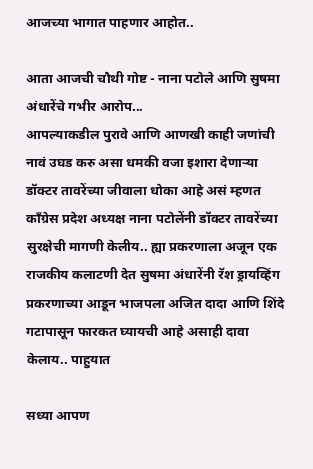आजच्या भागात पाहणार आहोत..

आता आजची चौथी गोष्ट - नाना पटोले आणि सुषमा अंधारेंचे गभीर आरोप...
आपल्याकडील पुरावे आणि आणखी काही जणांची नावं उघड करु असा धमकी वजा इशारा देणाऱ्या डॉक्टर तावरेंच्या जीवाला धोका आहे असं म्हणत काँग्रेस प्रदेश अध्यक्ष नाना पटोलेंनी डॉक्टर तावरेंच्या सुरक्षेची मागणी केलीय.. ह्या प्रकरणाला अजून एक राजकीय कलाटणी देत सुषमा अंधारेंनी रॅश ड्रायव्हिंग प्रकरणाच्या आडून भाजपला अजित दादा आणि शिंदे गटापासून फारकत घ्यायची आहे असाही दावा केलाय.. पाहुयात

सध्या आपण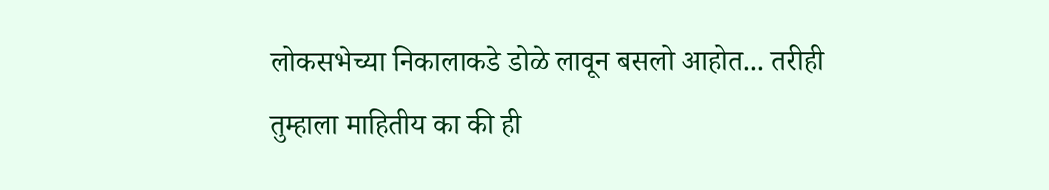लोकसभेच्या निकालाकडे डोळे लावून बसलो आहोत... तरीही तुम्हाला माहितीय का की ही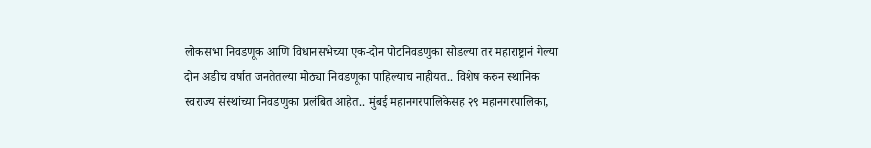लोकसभा निवडणूक आणि विधानसभेच्या एक-दोन पोटनिवडणुका सोडल्या तर महाराष्ट्रानं गेल्या दोन अडीच वर्षात जनतेतल्या मोठ्या निवडणूका पाहिल्याच नाहीयत.. विशेष करुन स्थानिक स्वराज्य संस्थांच्या निवडणुका प्रलंबित आहेत.. मुंबई महानगरपालिकेसह २९ महानगरपालिका,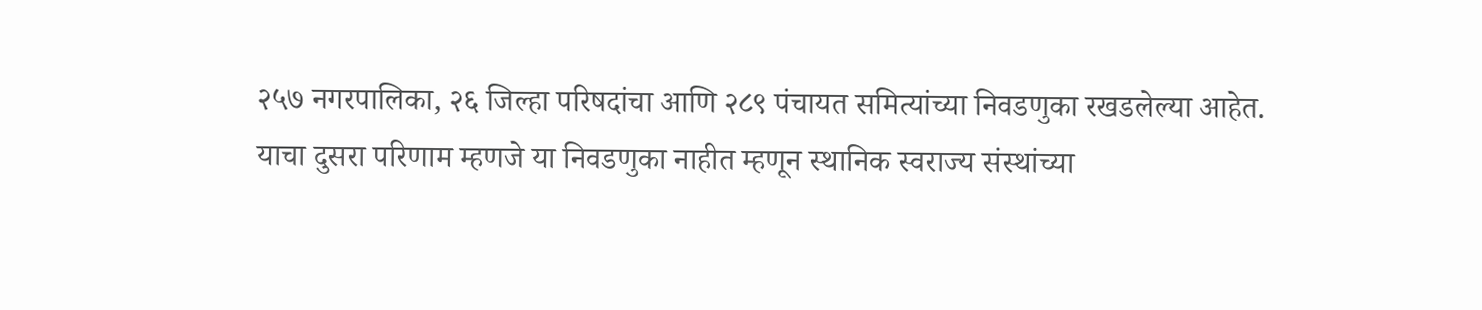२५७ नगरपालिका, २६ जिल्हा परिषदांचा आणि २८९ पंचायत समित्यांच्या निवडणुका रखडलेल्या आहेत.
याचा दुसरा परिणाम म्हणजे या निवडणुका नाहीत म्हणून स्थानिक स्वराज्य संस्थांच्या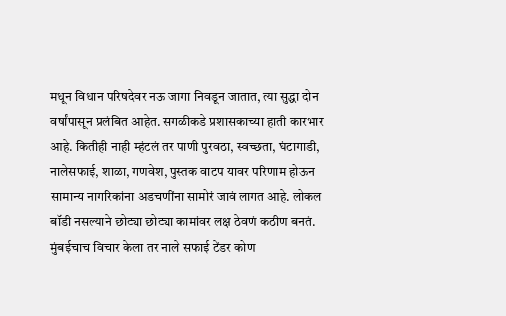मधून विधान परिषदेवर नऊ जागा निवडून जातात, त्या सुद्धा दोन वर्षांपासून प्रलंबित आहेत. सगळीकडे प्रशासकाच्या हाती कारभार आहे. कितीही नाही म्हंटलं तर पाणी पुरवठा, स्वच्छता, घंटागाडी, नालेसफाई, शाळा, गणवेश, पुस्तक वाटप यावर परिणाम होऊन सामान्य नागरिकांना अडचणींना सामोरं जावं लागत आहे. लोकल बॉडी नसल्याने छोट्या छोट्या कामांवर लक्ष ठेवणं कठीण बनतं. मुंबईचाच विचार केला तर नाले सफाई टेंडर कोण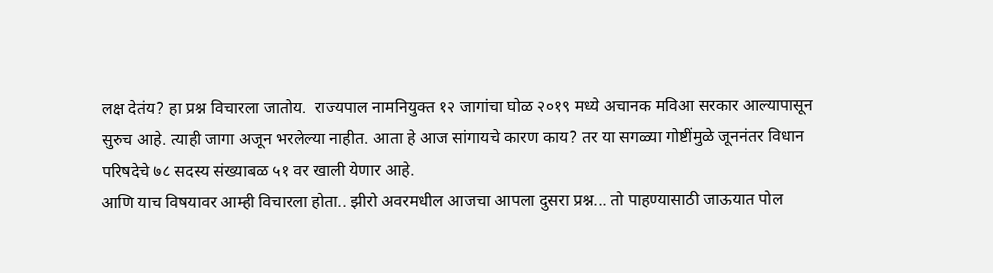लक्ष देतंय? हा प्रश्न विचारला जातोय.  राज्यपाल नामनियुक्त १२ जागांचा घोळ २०१९ मध्ये अचानक मविआ सरकार आल्यापासून सुरुच आहे. त्याही जागा अजून भरलेल्या नाहीत. आता हे आज सांगायचे कारण काय? तर या सगळ्या गोष्टींमुळे जूननंतर विधान परिषदेचे ७८ सदस्य संख्याबळ ५१ वर खाली येणार आहे.
आणि याच विषयावर आम्ही विचारला होता.. झीरो अवरमधील आजचा आपला दुसरा प्रश्न... तो पाहण्यासाठी जाऊयात पोल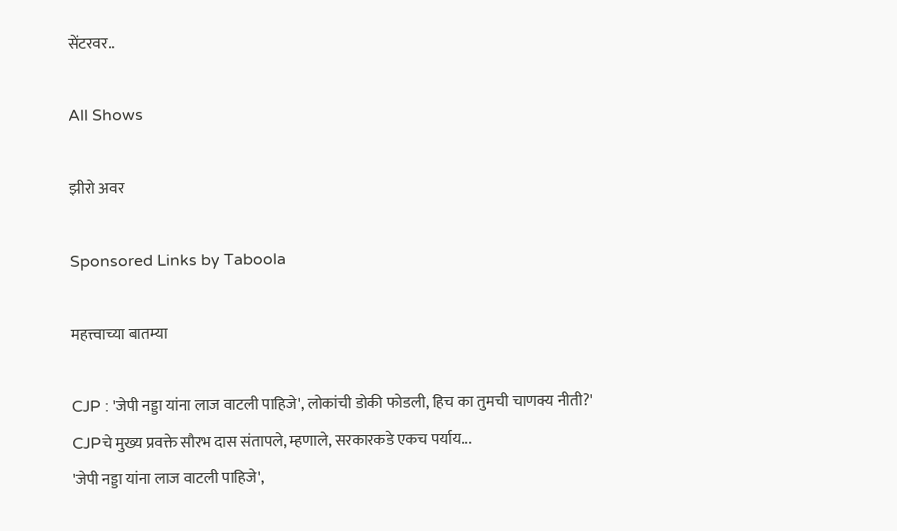सेंटरवर..

All Shows

झीरो अवर

Sponsored Links by Taboola

महत्त्वाच्या बातम्या

CJP : 'जेपी नड्डा यांना लाज वाटली पाहिजे', लोकांची डोकी फोडली, हिच का तुमची चाणक्य नीती?' CJPचे मुख्य प्रवक्ते सौरभ दास संतापले, म्हणाले, सरकारकडे एकच पर्याय...
'जेपी नड्डा यांना लाज वाटली पाहिजे',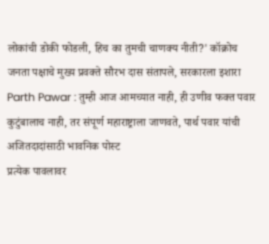लोकांची डोकी फोडली, हिच का तुमची चाणक्य नीती?' कॉक्रोच जनता पक्षाचे मुख्य प्रवक्ते सौरभ दास संतापले, सरकारला इशारा
Parth Pawar : तुम्ही आज आमच्यात नाही, ही उणीव फक्त पवार कुटुंबालाच नाही, तर संपूर्ण महाराष्ट्राला जाणवते, पार्थ पवार यांची अजितदादांसाठी भावनिक पोस्ट
प्रत्येक पावलावर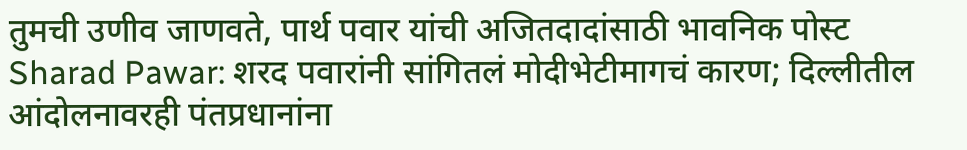तुमची उणीव जाणवते, पार्थ पवार यांची अजितदादांसाठी भावनिक पोस्ट
Sharad Pawar: शरद पवारांनी सांगितलं मोदीभेटीमागचं कारण; दिल्लीतील आंदोलनावरही पंतप्रधानांना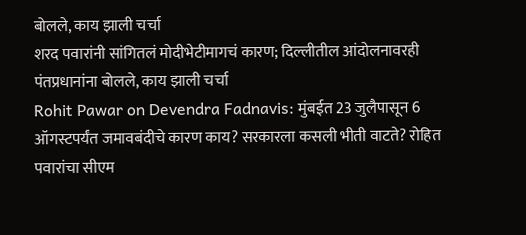बोलले, काय झाली चर्चा
शरद पवारांनी सांगितलं मोदीभेटीमागचं कारण; दिल्लीतील आंदोलनावरही पंतप्रधानांना बोलले, काय झाली चर्चा
Rohit Pawar on Devendra Fadnavis: मुंबईत 23 जुलैपासून 6 ऑगस्टपर्यंत जमावबंदीचे कारण काय? सरकारला कसली भीती वाटते? रोहित पवारांचा सीएम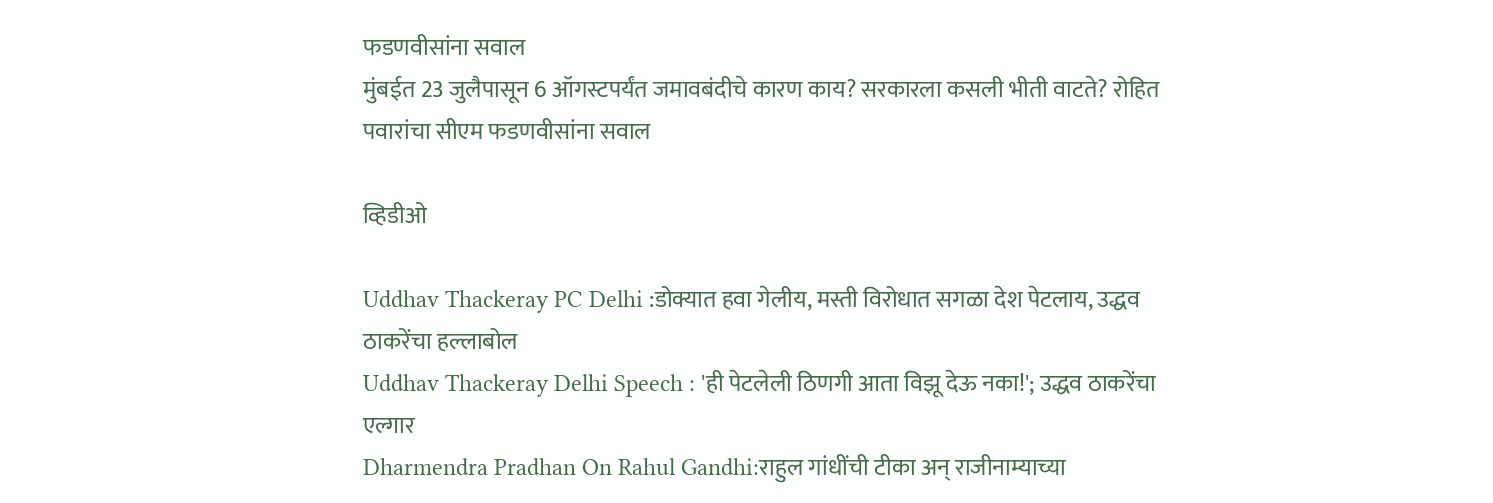फडणवीसांना सवाल
मुंबईत 23 जुलैपासून 6 ऑगस्टपर्यंत जमावबंदीचे कारण काय? सरकारला कसली भीती वाटते? रोहित पवारांचा सीएम फडणवीसांना सवाल

व्हिडीओ

Uddhav Thackeray PC Delhi :डोक्यात हवा गेलीय, मस्ती विरोधात सगळा देश पेटलाय, उद्धव ठाकरेंचा हल्लाबोल
Uddhav Thackeray Delhi Speech : 'ही पेटलेली ठिणगी आता विझू देऊ नका!'; उद्धव ठाकरेंचा एल्गार
Dharmendra Pradhan On Rahul Gandhi:राहुल गांधींची टीका अन् राजीनाम्याच्या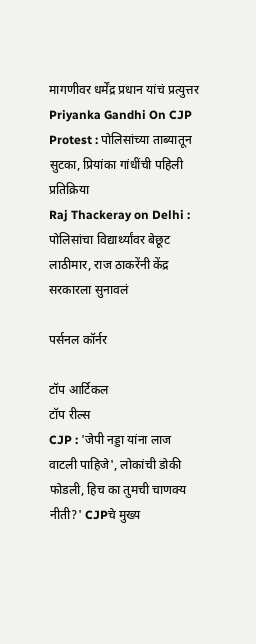मागणीवर धर्मेंद्र प्रधान यांचं प्रत्युत्तर
Priyanka Gandhi On CJP Protest : पोलिसांच्या ताब्यातून सुटका, प्रियांका गांधींची पहिली प्रतिक्रिया
Raj Thackeray on Delhi : पोलिसांचा विद्यार्थ्यांवर बेछूट लाठीमार, राज ठाकरेंनी केंद्र सरकारला सुनावलं

पर्सनल कॉर्नर

टॉप आर्टिकल
टॉप रील्स
CJP : 'जेपी नड्डा यांना लाज वाटली पाहिजे', लोकांची डोकी फोडली, हिच का तुमची चाणक्य नीती?' CJPचे मुख्य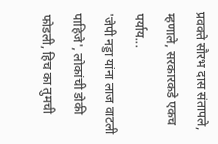प्रवक्ते सौरभ दास संतापले, म्हणाले, सरकारकडे एकच पर्याय...
'जेपी नड्डा यांना लाज वाटली पाहिजे', लोकांची डोकी फोडली, हिच का तुमची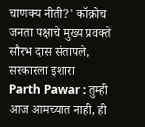चाणक्य नीती?' कॉक्रोच जनता पक्षाचे मुख्य प्रवक्ते सौरभ दास संतापले, सरकारला इशारा
Parth Pawar : तुम्ही आज आमच्यात नाही, ही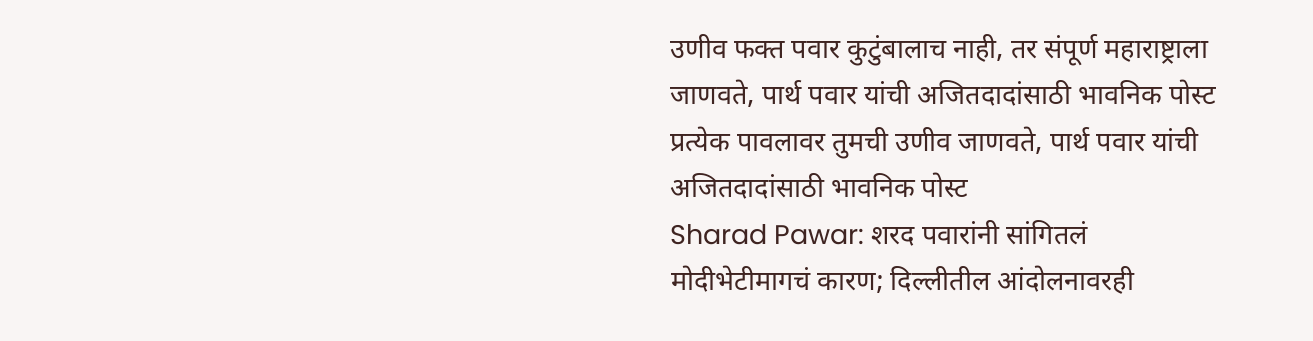उणीव फक्त पवार कुटुंबालाच नाही, तर संपूर्ण महाराष्ट्राला जाणवते, पार्थ पवार यांची अजितदादांसाठी भावनिक पोस्ट
प्रत्येक पावलावर तुमची उणीव जाणवते, पार्थ पवार यांची अजितदादांसाठी भावनिक पोस्ट
Sharad Pawar: शरद पवारांनी सांगितलं मोदीभेटीमागचं कारण; दिल्लीतील आंदोलनावरही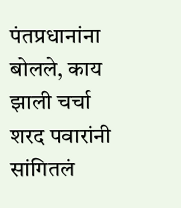पंतप्रधानांना बोलले, काय झाली चर्चा
शरद पवारांनी सांगितलं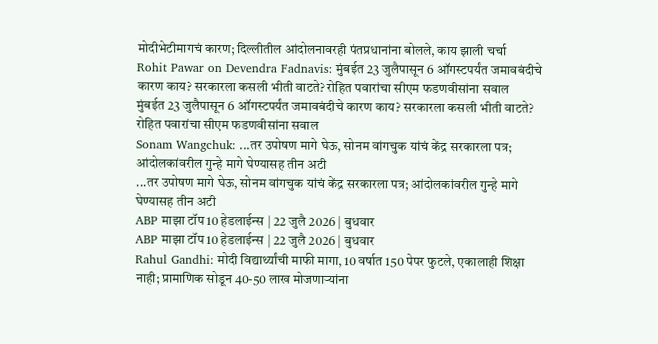मोदीभेटीमागचं कारण; दिल्लीतील आंदोलनावरही पंतप्रधानांना बोलले, काय झाली चर्चा
Rohit Pawar on Devendra Fadnavis: मुंबईत 23 जुलैपासून 6 ऑगस्टपर्यंत जमावबंदीचे कारण काय? सरकारला कसली भीती वाटते? रोहित पवारांचा सीएम फडणवीसांना सवाल
मुंबईत 23 जुलैपासून 6 ऑगस्टपर्यंत जमावबंदीचे कारण काय? सरकारला कसली भीती वाटते? रोहित पवारांचा सीएम फडणवीसांना सवाल
Sonam Wangchuk: ...तर उपोषण मागे घेऊ, सोनम वांगचुक यांचं केंद्र सरकारला पत्र; आंदोलकांवरील गुन्हे मागे घेण्यासह तीन अटी
...तर उपोषण मागे घेऊ, सोनम वांगचुक यांचं केंद्र सरकारला पत्र; आंदोलकांवरील गुन्हे मागे घेण्यासह तीन अटी
ABP माझा टॉप 10 हेडलाईन्स | 22 जुलै 2026 | बुधवार
ABP माझा टॉप 10 हेडलाईन्स | 22 जुलै 2026 | बुधवार
Rahul Gandhi: मोदी विद्यार्थ्यांची माफी मागा, 10 वर्षात 150 पेपर फुटले, एकालाही शिक्षा नाही; प्रामाणिक सोडून 40-50 लाख मोजणाऱ्यांना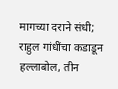मागच्या दराने संधी; राहुल गांधींचा कडाडून हल्लाबोल, तीन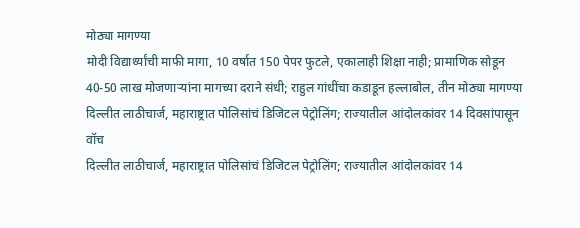मोठ्या मागण्या
मोदी विद्यार्थ्यांची माफी मागा, 10 वर्षात 150 पेपर फुटले, एकालाही शिक्षा नाही; प्रामाणिक सोडून 40-50 लाख मोजणाऱ्यांना मागच्या दराने संधी; राहुल गांधींचा कडाडून हल्लाबोल, तीन मोठ्या मागण्या
दिल्लीत लाठीचार्ज, महाराष्ट्रात पोलिसांचं डिजिटल पेट्रोलिंग; राज्यातील आंदोलकांवर 14 दिवसांपासून वॉच
दिल्लीत लाठीचार्ज, महाराष्ट्रात पोलिसांचं डिजिटल पेट्रोलिंग; राज्यातील आंदोलकांवर 14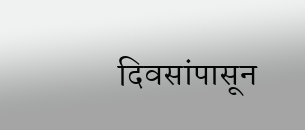दिवसांपासून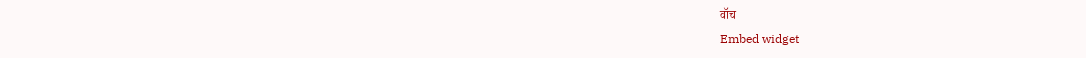वॉच
Embed widget